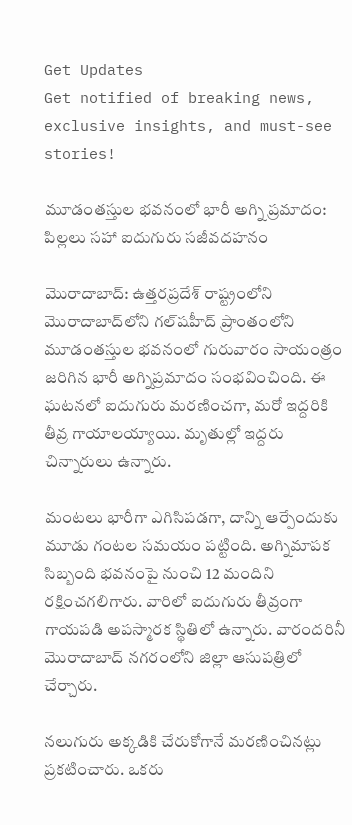Get Updates
Get notified of breaking news, exclusive insights, and must-see stories!

మూడంతస్తుల భవనంలో భారీ అగ్ని ప్రమాదం: పిల్లలు సహా ఐదుగురు సజీవదహనం

మొరాదాబాద్: ఉత్తరప్రదేశ్ రాష్ట్రంలోని మొరాదాబాద్‌లోని గల్‌షహీద్ ప్రాంతంలోని మూడంతస్తుల భవనంలో గురువారం సాయంత్రం జరిగిన భారీ అగ్నిప్రమాదం సంభవించింది. ఈ ఘటనలో ఐదుగురు మరణించగా, మరో ఇద్దరికి తీవ్ర గాయాలయ్యాయి. మృతుల్లో ఇద్దరు చిన్నారులు ఉన్నారు.

మంటలు భారీగా ఎగిసిపడగా, దాన్ని ఆర్పేందుకు మూడు గంటల సమయం పట్టింది. అగ్నిమాపక సిబ్బంది భవనంపై నుంచి 12 మందిని రక్షించగలిగారు. వారిలో ఐదుగురు తీవ్రంగా గాయపడి అపస్మారక స్థితిలో ఉన్నారు. వారందరినీ మొరాదాబాద్ నగరంలోని జిల్లా ఆసుపత్రిలో చేర్చారు.

నలుగురు అక్కడికి చేరుకోగానే మరణించినట్లు ప్రకటించారు. ఒకరు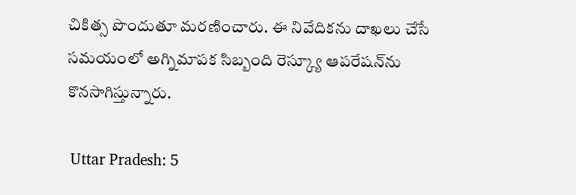చికిత్స పొందుతూ మరణించారు. ఈ నివేదికను దాఖలు చేసే సమయంలో అగ్నిమాపక సిబ్బంది రెస్క్యూ ఆపరేషన్‌ను కొనసాగిస్తున్నారు.

 Uttar Pradesh: 5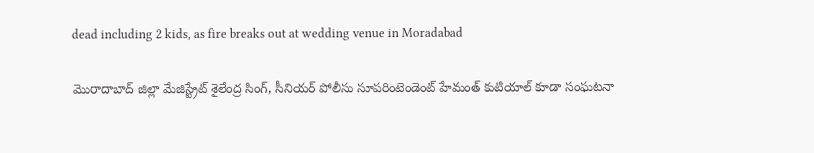dead including 2 kids, as fire breaks out at wedding venue in Moradabad

మొరాదాబాద్ జిల్లా మేజిస్ట్రేట్ శైలేంద్ర సింగ్, సీనియర్ పోలీసు సూపరింటెండెంట్ హేమంత్ కుటియాల్ కూడా సంఘటనా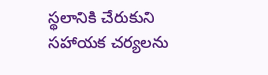స్థలానికి చేరుకుని సహాయక చర్యలను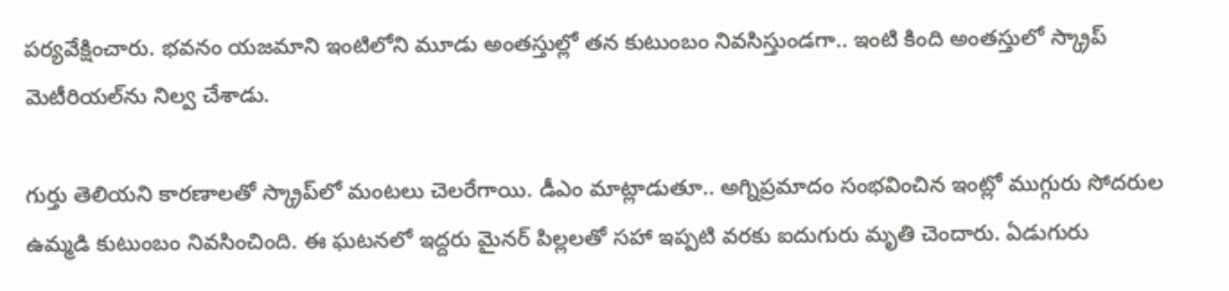పర్యవేక్షించారు. భవనం యజమాని ఇంటిలోని మూడు అంతస్తుల్లో తన కుటుంబం నివసిస్తుండగా.. ఇంటి కింది అంతస్తులో స్క్రాప్ మెటీరియల్‌ను నిల్వ చేశాడు.

గుర్తు తెలియని కారణాలతో స్క్రాప్‌లో మంటలు చెలరేగాయి. డీఎం మాట్లాడుతూ.. అగ్నిప్రమాదం సంభవించిన ఇంట్లో ముగ్గురు సోదరుల ఉమ్మడి కుటుంబం నివసించింది. ఈ ఘటనలో ఇద్దరు మైనర్ పిల్లలతో సహా ఇప్పటి వరకు ఐదుగురు మృతి చెందారు. ఏడుగురు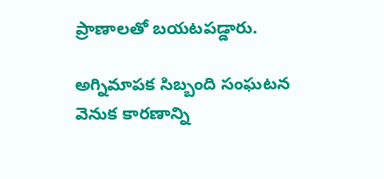ప్రాణాలతో బయటపడ్డారు.

అగ్నిమాపక సిబ్బంది సంఘటన వెనుక కారణాన్ని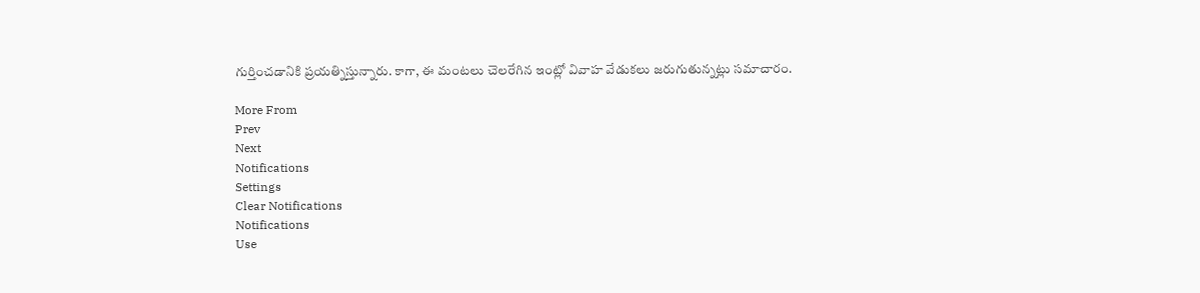గుర్తించడానికి ప్రయత్నిస్తున్నారు. కాగా, ఈ మంటలు చెలరేగిన ఇంట్లో వివాహ వేడుకలు జరుగుతున్నట్లు సమాచారం.

More From
Prev
Next
Notifications
Settings
Clear Notifications
Notifications
Use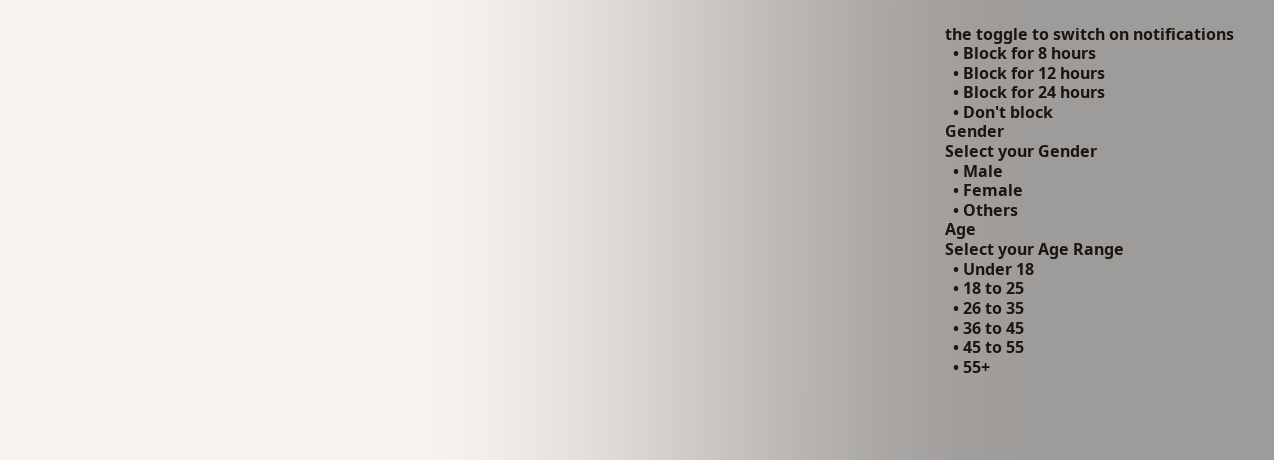the toggle to switch on notifications
  • Block for 8 hours
  • Block for 12 hours
  • Block for 24 hours
  • Don't block
Gender
Select your Gender
  • Male
  • Female
  • Others
Age
Select your Age Range
  • Under 18
  • 18 to 25
  • 26 to 35
  • 36 to 45
  • 45 to 55
  • 55+